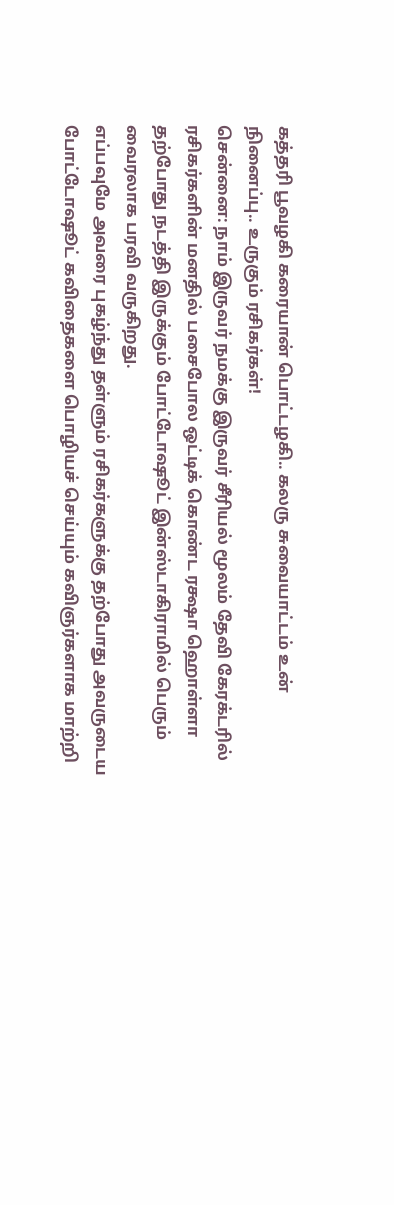கத்தரி பூவழகி கரையான் பொட்டழகி.. கலரு சுவையாட்டம் உன் நினைப்பு.. உருகும் ரசிகர்கள்!
சென்னை: நாம் இருவர் நமக்கு இருவர் சீரியல் மூலம் தேவி கேரக்டரில் ரசிகர்களின் மனதில் பசைபோல ஒட்டிக் கொண்ட ரக்ஷா ஹொள்ளா தற்போது நடத்தி இருக்கும் போட்டோஷூட் இன்ஸ்டாகிராமில் பெரும் வைரலாக பரவி வருகிறது.
எப்பவுமே அவரை புகழ்ந்து தள்ளும் ரசிகர்களுக்கு தற்போது அவருடைய போட்டோஷூட் கவிதைகளை பொழியச் செய்யும் கவிஞர்களாக மாற்றி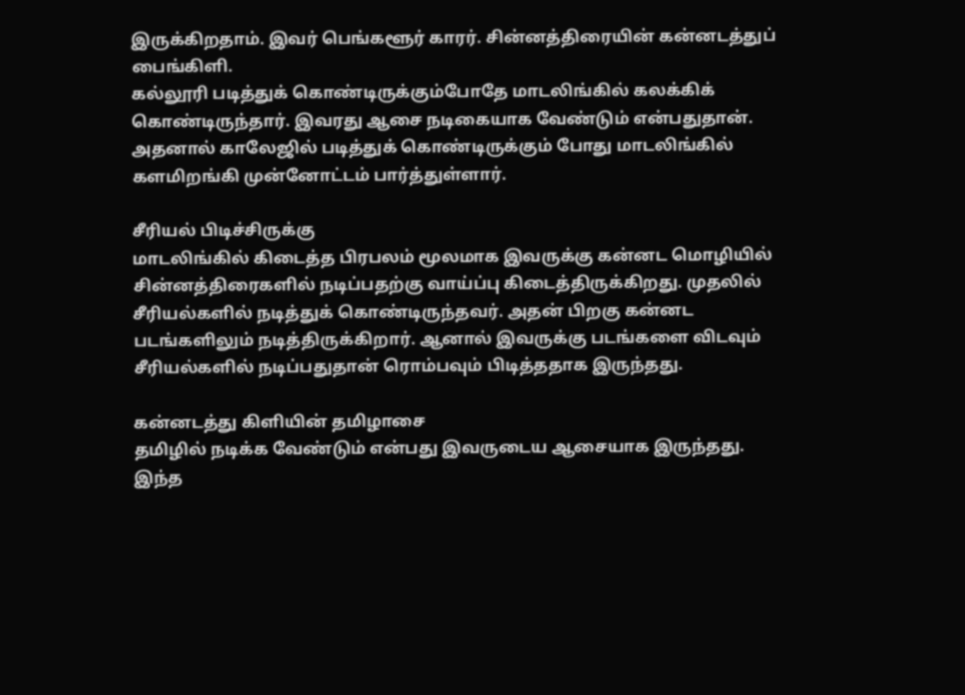இருக்கிறதாம். இவர் பெங்களூர் காரர். சின்னத்திரையின் கன்னடத்துப் பைங்கிளி.
கல்லூரி படித்துக் கொண்டிருக்கும்போதே மாடலிங்கில் கலக்கிக் கொண்டிருந்தார். இவரது ஆசை நடிகையாக வேண்டும் என்பதுதான். அதனால் காலேஜில் படித்துக் கொண்டிருக்கும் போது மாடலிங்கில் களமிறங்கி முன்னோட்டம் பார்த்துள்ளார்.

சீரியல் பிடிச்சிருக்கு
மாடலிங்கில் கிடைத்த பிரபலம் மூலமாக இவருக்கு கன்னட மொழியில் சின்னத்திரைகளில் நடிப்பதற்கு வாய்ப்பு கிடைத்திருக்கிறது. முதலில் சீரியல்களில் நடித்துக் கொண்டிருந்தவர். அதன் பிறகு கன்னட படங்களிலும் நடித்திருக்கிறார். ஆனால் இவருக்கு படங்களை விடவும் சீரியல்களில் நடிப்பதுதான் ரொம்பவும் பிடித்ததாக இருந்தது.

கன்னடத்து கிளியின் தமிழாசை
தமிழில் நடிக்க வேண்டும் என்பது இவருடைய ஆசையாக இருந்தது. இந்த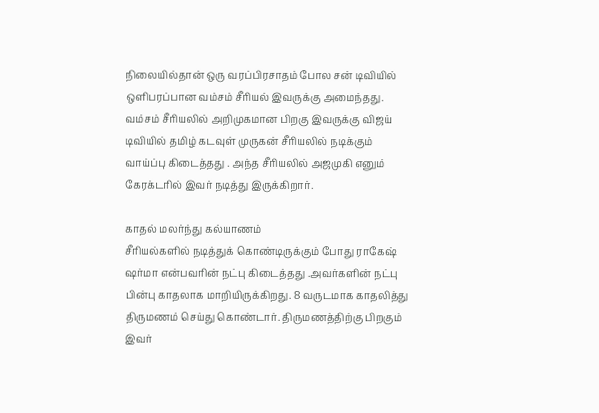நிலையில்தான் ஒரு வரப்பிரசாதம் போல சன் டிவியில் ஒளிபரப்பான வம்சம் சீரியல் இவருக்கு அமைந்தது. வம்சம் சீரியலில் அறிமுகமான பிறகு இவருக்கு விஜய் டிவியில் தமிழ் கடவுள் முருகன் சீரியலில் நடிக்கும் வாய்ப்பு கிடைத்தது . அந்த சீரியலில் அஜமுகி எனும் கேரக்டரில் இவர் நடித்து இருக்கிறார்.

காதல் மலர்ந்து கல்யாணம்
சீரியல்களில் நடித்துக் கொண்டிருக்கும் போது ராகேஷ் ஷர்மா என்பவரின் நட்பு கிடைத்தது .அவர்களின் நட்பு பின்பு காதலாக மாறியிருக்கிறது. 8 வருடமாக காதலித்து திருமணம் செய்து கொண்டார். திருமணத்திற்கு பிறகும் இவர்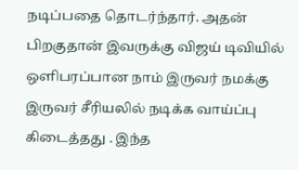நடிப்பதை தொடர்ந்தார். அதன் பிறகுதான் இவருக்கு விஜய் டிவியில் ஒளிபரப்பான நாம் இருவர் நமக்கு இருவர் சீரியலில் நடிக்க வாய்ப்பு கிடைத்தது . இந்த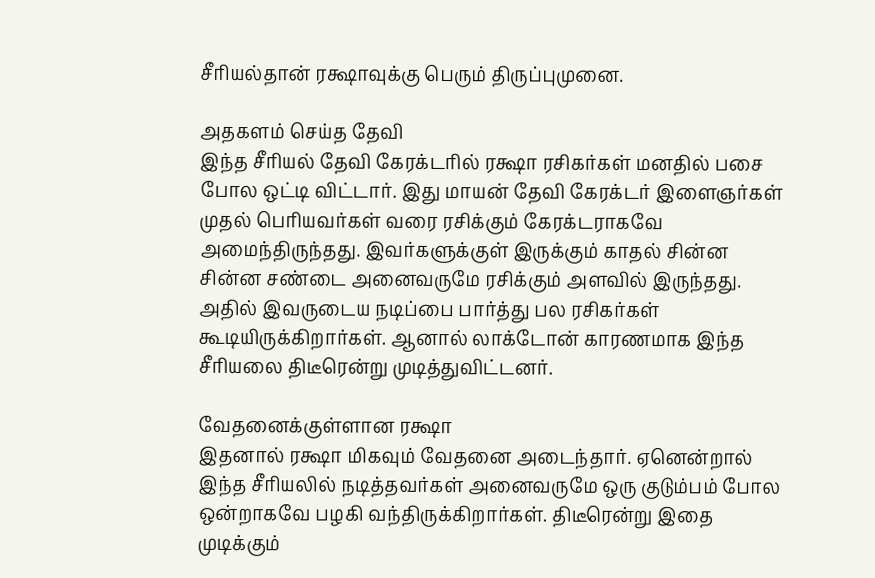சீரியல்தான் ரக்ஷாவுக்கு பெரும் திருப்புமுனை.

அதகளம் செய்த தேவி
இந்த சீரியல் தேவி கேரக்டரில் ரக்ஷா ரசிகர்கள் மனதில் பசை போல ஒட்டி விட்டார். இது மாயன் தேவி கேரக்டர் இளைஞர்கள் முதல் பெரியவர்கள் வரை ரசிக்கும் கேரக்டராகவே அமைந்திருந்தது. இவர்களுக்குள் இருக்கும் காதல் சின்ன சின்ன சண்டை அனைவருமே ரசிக்கும் அளவில் இருந்தது. அதில் இவருடைய நடிப்பை பார்த்து பல ரசிகர்கள் கூடியிருக்கிறார்கள். ஆனால் லாக்டோன் காரணமாக இந்த சீரியலை திடீரென்று முடித்துவிட்டனர்.

வேதனைக்குள்ளான ரக்ஷா
இதனால் ரக்ஷா மிகவும் வேதனை அடைந்தார். ஏனென்றால் இந்த சீரியலில் நடித்தவர்கள் அனைவருமே ஒரு குடும்பம் போல ஒன்றாகவே பழகி வந்திருக்கிறார்கள். திடீரென்று இதை முடிக்கும்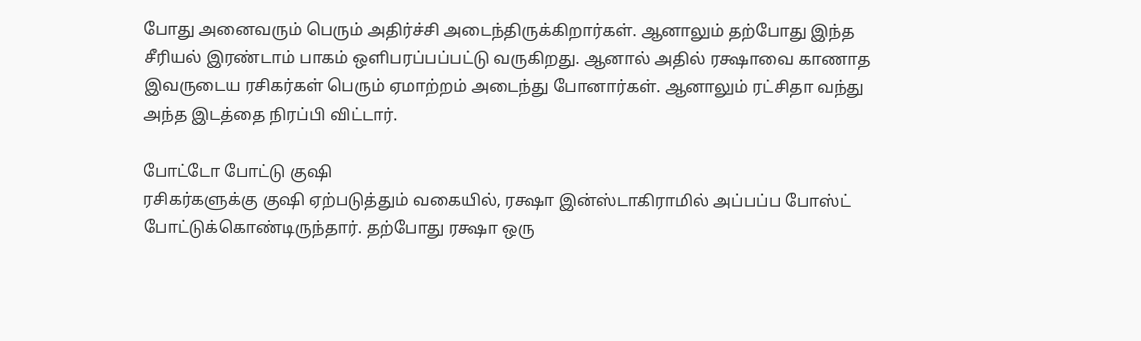போது அனைவரும் பெரும் அதிர்ச்சி அடைந்திருக்கிறார்கள். ஆனாலும் தற்போது இந்த சீரியல் இரண்டாம் பாகம் ஒளிபரப்பப்பட்டு வருகிறது. ஆனால் அதில் ரக்ஷாவை காணாத இவருடைய ரசிகர்கள் பெரும் ஏமாற்றம் அடைந்து போனார்கள். ஆனாலும் ரட்சிதா வந்து அந்த இடத்தை நிரப்பி விட்டார்.

போட்டோ போட்டு குஷி
ரசிகர்களுக்கு குஷி ஏற்படுத்தும் வகையில், ரக்ஷா இன்ஸ்டாகிராமில் அப்பப்ப போஸ்ட் போட்டுக்கொண்டிருந்தார். தற்போது ரக்ஷா ஒரு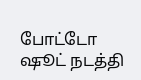போட்டோ ஷூட் நடத்தி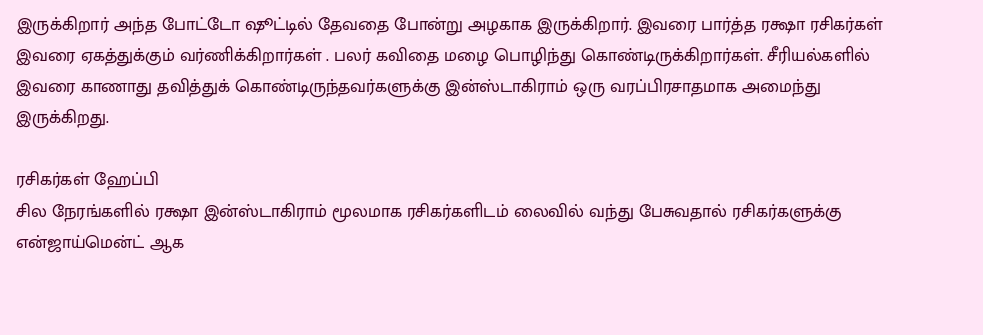இருக்கிறார் அந்த போட்டோ ஷூட்டில் தேவதை போன்று அழகாக இருக்கிறார். இவரை பார்த்த ரக்ஷா ரசிகர்கள் இவரை ஏகத்துக்கும் வர்ணிக்கிறார்கள் . பலர் கவிதை மழை பொழிந்து கொண்டிருக்கிறார்கள். சீரியல்களில் இவரை காணாது தவித்துக் கொண்டிருந்தவர்களுக்கு இன்ஸ்டாகிராம் ஒரு வரப்பிரசாதமாக அமைந்து இருக்கிறது.

ரசிகர்கள் ஹேப்பி
சில நேரங்களில் ரக்ஷா இன்ஸ்டாகிராம் மூலமாக ரசிகர்களிடம் லைவில் வந்து பேசுவதால் ரசிகர்களுக்கு என்ஜாய்மென்ட் ஆக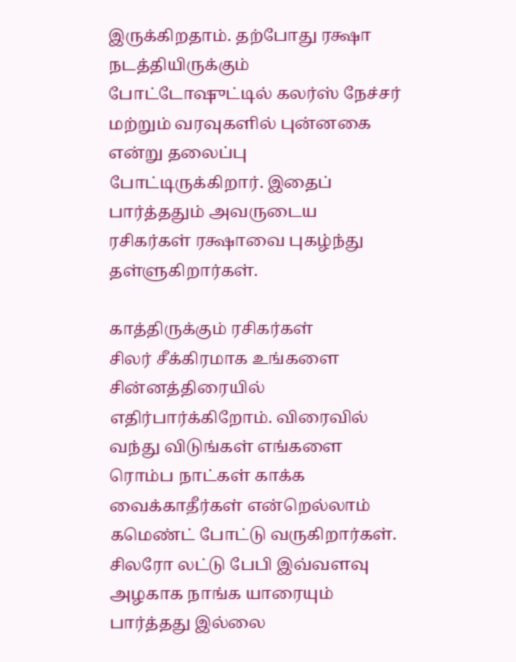இருக்கிறதாம். தற்போது ரக்ஷா நடத்தியிருக்கும் போட்டோஷுட்டில் கலர்ஸ் நேச்சர் மற்றும் வரவுகளில் புன்னகை என்று தலைப்பு போட்டிருக்கிறார். இதைப் பார்த்ததும் அவருடைய ரசிகர்கள் ரக்ஷாவை புகழ்ந்து தள்ளுகிறார்கள்.

காத்திருக்கும் ரசிகர்கள்
சிலர் சீக்கிரமாக உங்களை சின்னத்திரையில் எதிர்பார்க்கிறோம். விரைவில் வந்து விடுங்கள் எங்களை ரொம்ப நாட்கள் காக்க வைக்காதீர்கள் என்றெல்லாம் கமெண்ட் போட்டு வருகிறார்கள். சிலரோ லட்டு பேபி இவ்வளவு அழகாக நாங்க யாரையும் பார்த்தது இல்லை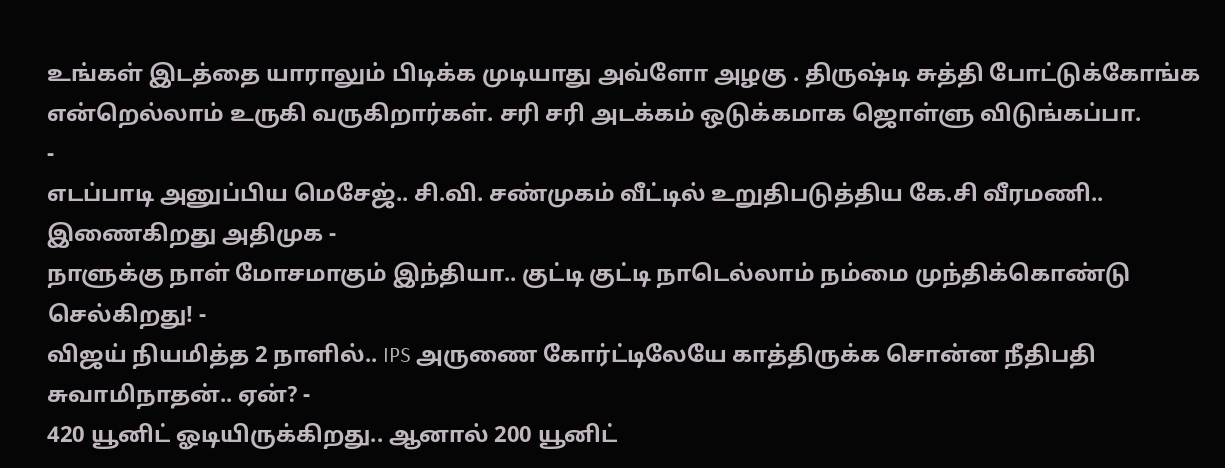உங்கள் இடத்தை யாராலும் பிடிக்க முடியாது அவ்ளோ அழகு . திருஷ்டி சுத்தி போட்டுக்கோங்க என்றெல்லாம் உருகி வருகிறார்கள். சரி சரி அடக்கம் ஒடுக்கமாக ஜொள்ளு விடுங்கப்பா.
-
எடப்பாடி அனுப்பிய மெசேஜ்.. சி.வி. சண்முகம் வீட்டில் உறுதிபடுத்திய கே.சி வீரமணி.. இணைகிறது அதிமுக -
நாளுக்கு நாள் மோசமாகும் இந்தியா.. குட்டி குட்டி நாடெல்லாம் நம்மை முந்திக்கொண்டு செல்கிறது! -
விஜய் நியமித்த 2 நாளில்.. IPS அருணை கோர்ட்டிலேயே காத்திருக்க சொன்ன நீதிபதி சுவாமிநாதன்.. ஏன்? -
420 யூனிட் ஓடியிருக்கிறது.. ஆனால் 200 யூனிட்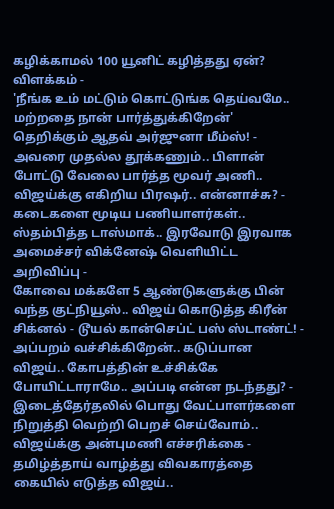கழிக்காமல் 100 யூனிட் கழித்தது ஏன்? விளக்கம் -
'நீங்க உம் மட்டும் கொட்டுங்க தெய்வமே.. மற்றதை நான் பார்த்துக்கிறேன்' தெறிக்கும் ஆதவ் அர்ஜுனா மீம்ஸ்! -
அவரை முதல்ல தூக்கணும்.. பிளான் போட்டு வேலை பார்த்த மூவர் அணி.. விஜய்க்கு எகிறிய பிரஷர்.. என்னாச்சு? -
கடைகளை மூடிய பணியாளர்கள்.. ஸ்தம்பித்த டாஸ்மாக்.. இரவோடு இரவாக அமைச்சர் விக்னேஷ் வெளியிட்ட அறிவிப்பு -
கோவை மக்களே 5 ஆண்டுகளுக்கு பின் வந்த குட்நியூஸ்.. விஜய் கொடுத்த கிரீன் சிக்னல் - டூயல் கான்செப்ட் பஸ் ஸ்டாண்ட்! -
அப்பறம் வச்சிக்கிறேன்.. கடுப்பான விஜய்.. கோபத்தின் உச்சிக்கே போயிட்டாராமே.. அப்படி என்ன நடந்தது? -
இடைத்தேர்தலில் பொது வேட்பாளர்களை நிறுத்தி வெற்றி பெறச் செய்வோம்.. விஜய்க்கு அன்புமணி எச்சரிக்கை -
தமிழ்த்தாய் வாழ்த்து விவகாரத்தை கையில் எடுத்த விஜய்..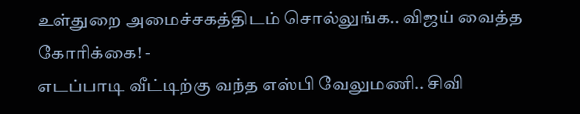உள்துறை அமைச்சகத்திடம் சொல்லுங்க.. விஜய் வைத்த கோரிக்கை! -
எடப்பாடி வீட்டிற்கு வந்த எஸ்பி வேலுமணி.. சிவி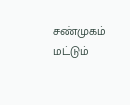சண்முகம் மட்டும்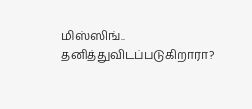மிஸ்ஸிங்.. தனித்துவிடப்படுகிறாரா?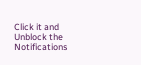Click it and Unblock the Notifications